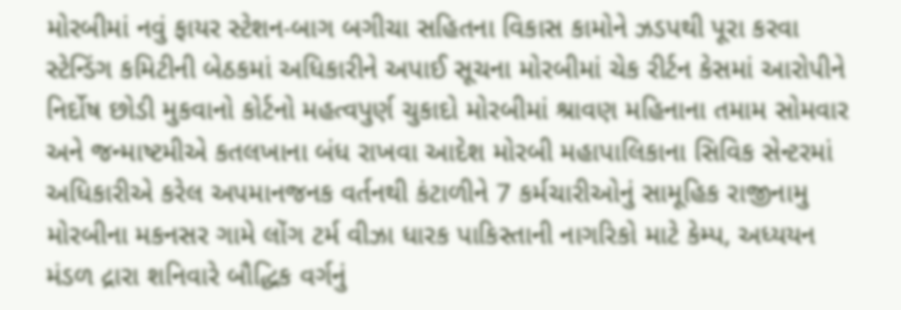મોરબીમાં નવું ફાયર સ્ટેશન-બાગ બગીચા સહિતના વિકાસ કામોને ઝડપથી પૂરા કરવા સ્ટેન્ડિંગ કમિટીની બેઠકમાં અધિકારીને અપાઈ સૂચના મોરબીમાં ચેક રીર્ટન કેસમાં આરોપીને નિર્દોષ છોડી મુકવાનો કોર્ટનો મહત્વપુર્ણ ચુકાદો મોરબીમાં શ્રાવણ મહિનાના તમામ સોમવાર અને જન્માષ્ટમીએ કતલખાના બંધ રાખવા આદેશ મોરબી મહાપાલિકાના સિવિક સેન્ટરમાં અધિકારીએ કરેલ અપમાનજનક વર્તનથી કંટાળીને 7 કર્મચારીઓનું સામૂહિક રાજીનામુ મોરબીના મકનસર ગામે લોંગ ટર્મ વીઝા ધારક પાકિસ્તાની નાગરિકો માટે કેમ્પ, અધ્યયન મંડળ દ્રારા શનિવારે બૌદ્ધિક વર્ગનું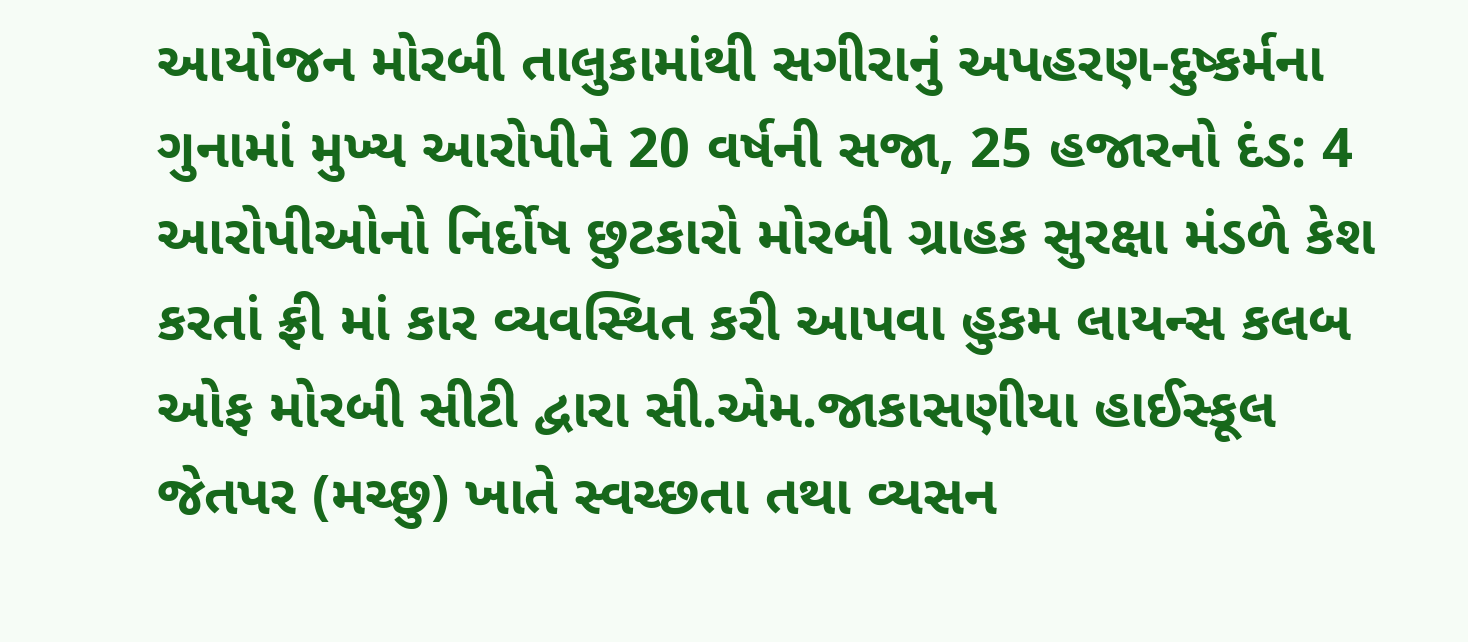આયોજન મોરબી તાલુકામાંથી સગીરાનું અપહરણ-દુષ્કર્મના ગુનામાં મુખ્ય આરોપીને 20 વર્ષની સજા, 25 હજારનો દંડ: 4 આરોપીઓનો નિર્દોષ છુટકારો મોરબી ગ્રાહક સુરક્ષા મંડળે કેશ કરતાં ફ્રી માં કાર વ્યવસ્થિત કરી આપવા હુકમ લાયન્સ કલબ ઓફ મોરબી સીટી દ્વારા સી.એમ.જાકાસણીયા હાઈસ્કૂલ જેતપર (મચ્છુ) ખાતે સ્વચ્છતા તથા વ્યસન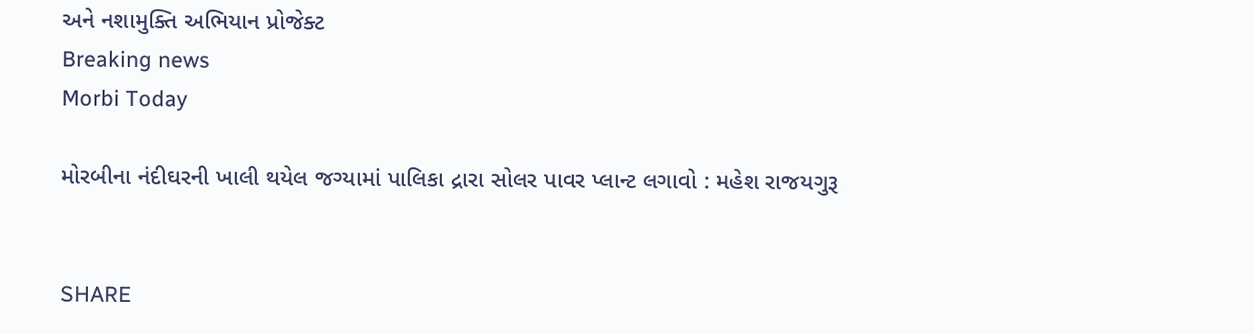અને નશામુક્તિ અભિયાન પ્રોજેક્ટ
Breaking news
Morbi Today

મોરબીના નંદીઘરની ખાલી થયેલ જગ્યામાં પાલિકા દ્રારા સોલર પાવર પ્લાન્ટ લગાવો : મહેશ રાજયગુરૂ


SHARE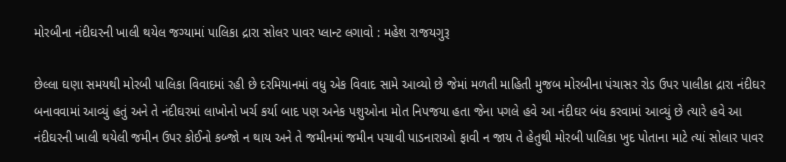મોરબીના નંદીઘરની ખાલી થયેલ જગ્યામાં પાલિકા દ્રારા સોલર પાવર પ્લાન્ટ લગાવો : મહેશ રાજયગુરૂ

છેલ્લા ઘણા સમયથી મોરબી પાલિકા વિવાદમાં રહી છે દરમિયાનમાં વધુ એક વિવાદ સામે આવ્યો છે જેમાં મળતી માહિતી મુજબ મોરબીના પંચાસર રોડ ઉપર પાલીકા દ્રારા નંદીઘર બનાવવામાં આવ્યું હતું અને તે નંદીઘરમાં લાખોનો ખર્ચ કર્યા બાદ પણ અનેક પશુઓના મોત નિપજયા હતા જેના પગલે હવે આ નંદીઘર બંધ કરવામાં આવ્યું છે ત્યારે હવે આ નંદીઘરની ખાલી થયેલી જમીન ઉપર કોઈનો કબ્જો ન થાય અને તે જમીનમાં જમીન પચાવી પાડનારાઓ ફાવી ન જાય તે હેતુથી મોરબી પાલિકા ખુદ પોતાના માટે ત્યાં સોલાર પાવર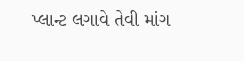પ્લાન્ટ લગાવે તેવી માંગ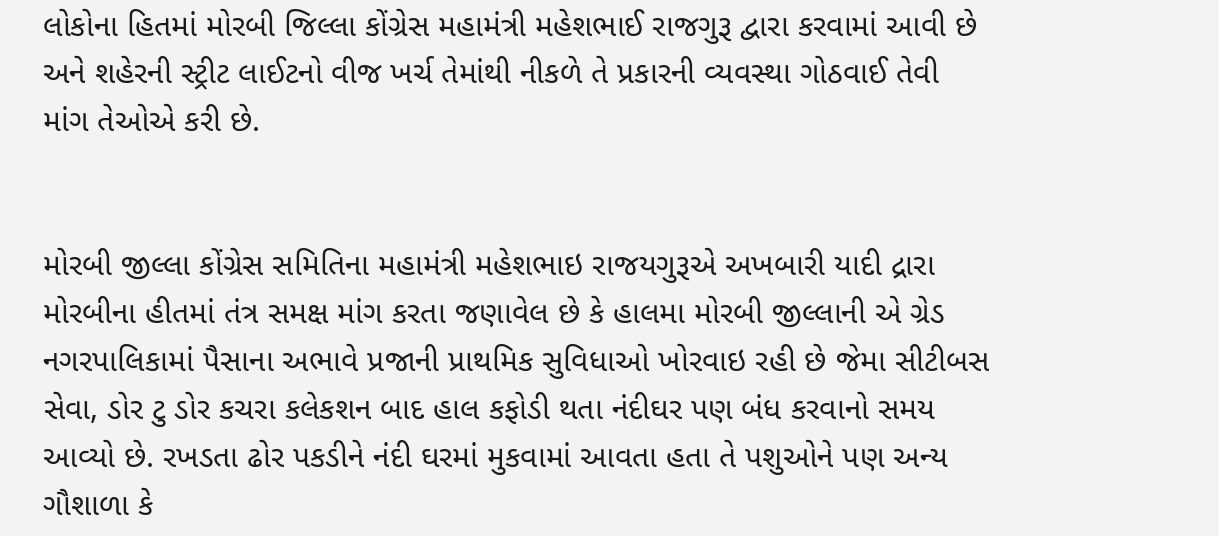લોકોના હિતમાં મોરબી જિલ્લા કોંગ્રેસ મહામંત્રી મહેશભાઈ રાજગુરૂ દ્વારા કરવામાં આવી છે અને શહેરની સ્ટ્રીટ લાઈટનો વીજ ખર્ચ તેમાંથી નીકળે તે પ્રકારની વ્યવસ્થા ગોઠવાઈ તેવી માંગ તેઓએ કરી છે.


મોરબી જીલ્લા કોંગ્રેસ સમિતિના મહામંત્રી મહેશભાઇ રાજયગુરૂએ અખબારી યાદી દ્રારા મોરબીના હીતમાં તંત્ર સમક્ષ માંગ કરતા જણાવેલ છે કે હાલમા મોરબી જીલ્લાની એ ગ્રેડ નગરપાલિકામાં પૈસાના અભાવે પ્રજાની પ્રાથમિક સુવિધાઓ ખોરવાઇ રહી છે જેમા સીટીબસ સેવા, ડોર ટુ ડોર કચરા કલેકશન બાદ હાલ કફોડી થતા નંદીઘર પણ બંધ કરવાનો સમય આવ્યો છે. રખડતા ઢોર પકડીને નંદી ઘરમાં મુકવામાં આવતા હતા તે પશુઓને પણ અન્ય ગૌશાળા કે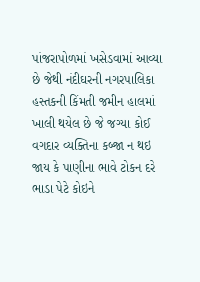પાંજરાપોળમાં ખસેડવામાં આવ્યા છે જેથી નંદીઘરની નગરપાલિકા હસ્તકની કિંમતી જમીન હાલમાં ખાલી થયેલ છે જે જગ્યા કોઈ વગદાર વ્યક્તિના કબ્જા ન થઇ જાય કે પાણીના ભાવે ટોકન દરે ભાડા પેટે કોઇને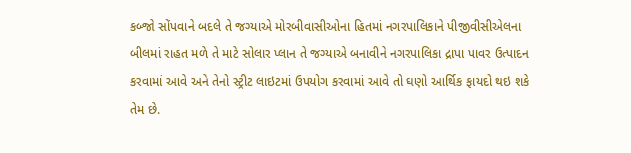કબ્જો સોંપવાને બદલે તે જગ્યાએ મોરબીવાસીઓના હિતમાં નગરપાલિકાને પીજીવીસીએલના બીલમાં રાહત મળે તે માટે સોલાર પ્લાન તે જગ્યાએ બનાવીને નગરપાલિકા દ્રાપા પાવર ઉત્પાદન કરવામાં આવે અને તેનો સ્ટ્રીટ લાઇટમાં ઉપયોગ કરવામાં આવે તો ઘણો આર્થિક ફાયદો થઇ શકે તેમ છે.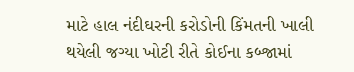માટે હાલ નંદીઘરની કરોડોની કિંમતની ખાલી થયેલી જગ્યા ખોટી રીતે કોઈના કબ્જામાં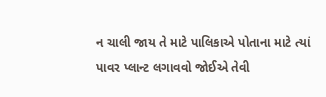ન ચાલી જાય તે માટે પાલિકાએ પોતાના માટે ત્યાં પાવર પ્લાન્ટ લગાવવો જોઈએ તેવી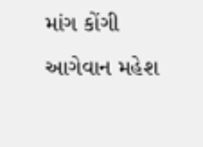માંગ કોંગી આગેવાન મહેશ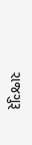રાજગુરૂ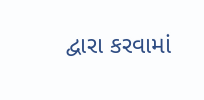દ્વારા કરવામાં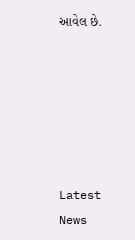આવેલ છે.






Latest News